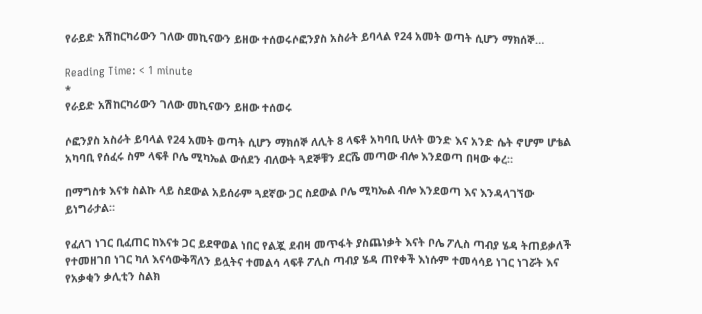የራይድ አሽከርካሪውን ገለው መኪናውን ይዘው ተሰወሩሶፎንያስ አስራት ይባላል የ24 አመት ወጣት ሲሆን ማክሰኞ…

Reading Time: < 1 minute
*
የራይድ አሽከርካሪውን ገለው መኪናውን ይዘው ተሰወሩ

ሶፎንያስ አስራት ይባላል የ24 አመት ወጣት ሲሆን ማክሰኞ ለሊት 8 ላፍቶ አካባቢ ሁለት ወንድ እና አንድ ሴት ኖሆም ሆቴል አካባቢ የሰፈሩ ስም ላፍቶ ቦሌ ሚካኤል ውሰደን ብለውት ጓደኞቹን ደርሼ መጣው ብሎ እንደወጣ በዛው ቀረ።

በማግስቱ እናቱ ስልኩ ላይ ስደውል አይሰራም ጓደኛው ጋር ስደውል ቦሌ ሚካኤል ብሎ እንደወጣ እና እንዳላገኘው ይነግራታል።

የፈለገ ነገር ቢፈጠር ከእናቱ ጋር ይደዋወል ነበር የልጇ ደብዛ መጥፋት ያስጨነቃት እናት ቦሌ ፖሊስ ጣብያ ሄዳ ትጠይቃለች የተመዘገበ ነገር ካለ እናሳውቅሻለን ይሏትና ተመልሳ ላፍቶ ፖሊስ ጣብያ ሄዳ ጠየቀች እነሱም ተመሳሳይ ነገር ነገሯት እና የአቃቂን ቃሊቲን ስልክ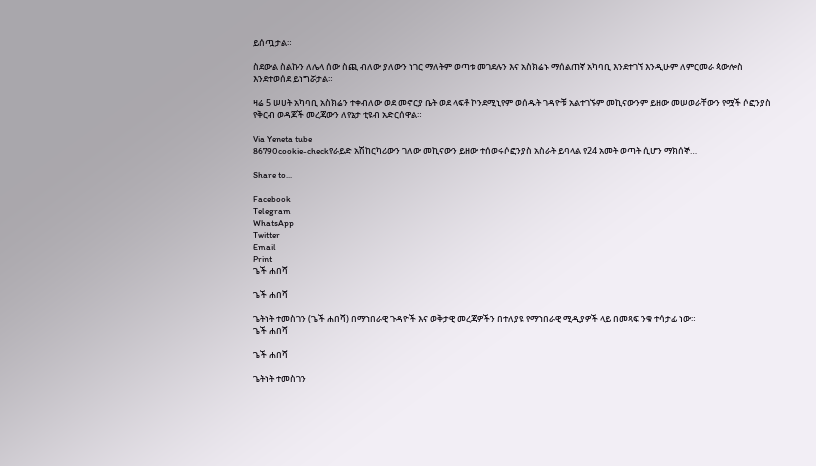ይሰጧታል።

ስደውል ስልኩን ለሌላ ሰው ስጪ ብለው ያለውን ነገር ማለትም ወጣቱ መገደሉን እና አስክሬኑ ማሰልጠኛ አካባቢ እንደተገኘ እንዲሁም ለምርመራ ጳውሎስ እንደተወሰደ ይነግሯታል።

ዛሬ 5 ሠሀት አካባቢ አስክሬን ተቀብለው ወደ መኖርያ ቤት ወደ ላፍቶ ኮንደሚኒየም ወሰዱት ገዳዮቹ አልተገኙም መኪናውንም ይዘው መሠወራቸውን የሟች ሶፎንያስ የቅርብ ወዳጆች መረጃውን ለየኔታ ቲዩብ አድርሰዋል።

Via Yeneta tube
86790cookie-checkየራይድ አሽከርካሪውን ገለው መኪናውን ይዘው ተሰወሩሶፎንያስ አስራት ይባላል የ24 አመት ወጣት ሲሆን ማክሰኞ…

Share to...

Facebook
Telegram
WhatsApp
Twitter
Email
Print
ጌች ሐበሻ

ጌች ሐበሻ

ጌትነት ተመስገን (ጌች ሐበሻ) በማኀበራዊ ጉዳዮች እና ወቅታዊ መረጃዎችን በተለያዩ የማኀበራዊ ሚዲያዎች ላይ በመጻፍ ንቁ ተሳታፊ ነው።
ጌች ሐበሻ

ጌች ሐበሻ

ጌትነት ተመስገን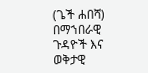(ጌች ሐበሻ) በማኀበራዊ ጉዳዮች እና ወቅታዊ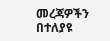መረጃዎችን በተለያዩ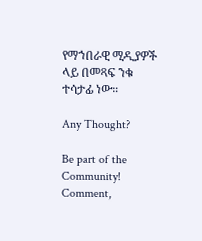የማኀበራዊ ሚዲያዎች ላይ በመጻፍ ንቁ ተሳታፊ ነው።

Any Thought?

Be part of the Community! Comment,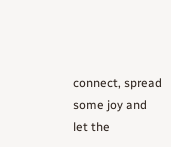connect, spread some joy and let the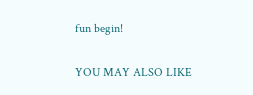fun begin!

YOU MAY ALSO LIKE